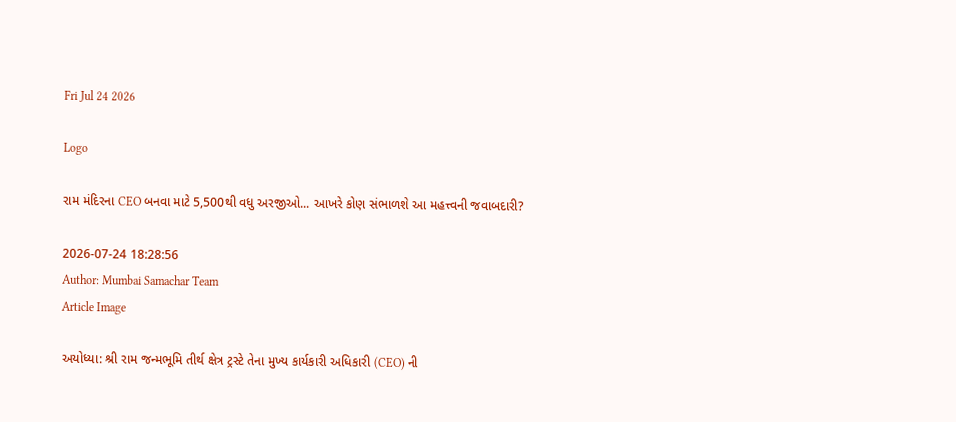Fri Jul 24 2026

Logo

રામ મંદિરના CEO બનવા માટે 5,500થી વધુ અરજીઓ... આખરે કોણ સંભાળશે આ મહત્ત્વની જવાબદારી?

2026-07-24 18:28:56
Author: Mumbai Samachar Team
Article Image

અયોધ્યા: શ્રી રામ જન્મભૂમિ તીર્થ ક્ષેત્ર ટ્રસ્ટે તેના મુખ્ય કાર્યકારી અધિકારી (CEO) ની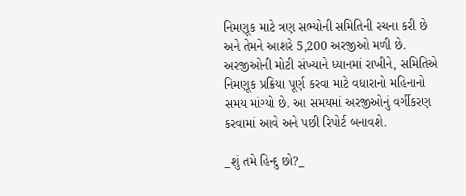નિમણૂક માટે ત્રણ સભ્યોની સમિતિની રચના કરી છે અને તેમને આશરે 5,200 અરજીઓ મળી છે. અરજીઓની મોટી સંખ્યાને ધ્યાનમાં રાખીને, સમિતિએ નિમણૂક પ્રક્રિયા પૂર્ણ કરવા માટે વધારાનો મહિનાનો સમય માંગ્યો છે. આ સમયમાં અરજીઓનું વર્ગીકરણ કરવામાં આવે અને પછી રિપોર્ટ બનાવશે.

_શું તમે હિન્દુ છો?_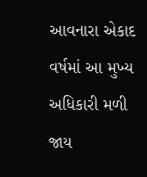આવનારા એકાદ વર્ષમાં આ મુખ્ય અધિકારી મળી જાય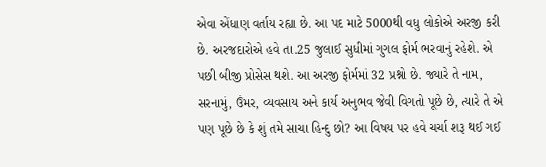એવા એંધાણ વર્તાય રહ્યા છે. આ પદ માટે 5000થી વધુ લોકોએ અરજી કરી છે. અરજદારોએ હવે તા.25 જુલાઈ સુધીમાં ગુગલ ફોર્મ ભરવાનું રહેશે. એ પછી બીજી પ્રોસેસ થશે. આ અરજી ફોર્મમાં 32 પ્રશ્નો છે. જ્યારે તે નામ, સરનામું, ઉંમર, વ્યવસાય અને કાર્ય અનુભવ જેવી વિગતો પૂછે છે, ત્યારે તે એ પણ પૂછે છે કે શું તમે સાચા હિન્દુ છો? આ વિષય પર હવે ચર્ચા શરૂ થઈ ગઈ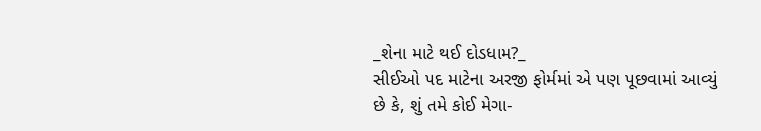_શેના માટે થઈ દોડધામ?_
સીઈઓ પદ માટેના અરજી ફોર્મમાં એ પણ પૂછવામાં આવ્યું છે કે, શું તમે કોઈ મેગા-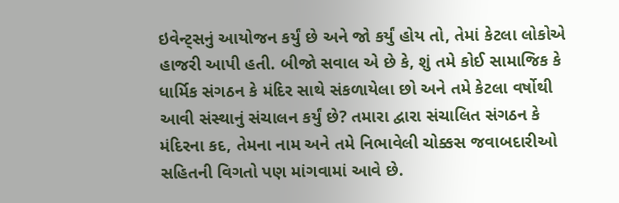ઇવેન્ટ્સનું આયોજન કર્યું છે અને જો કર્યું હોય તો, તેમાં કેટલા લોકોએ હાજરી આપી હતી. બીજો સવાલ એ છે કે, શું તમે કોઈ સામાજિક કે ધાર્મિક સંગઠન કે મંદિર સાથે સંકળાયેલા છો અને તમે કેટલા વર્ષોથી આવી સંસ્થાનું સંચાલન કર્યું છે? તમારા દ્વારા સંચાલિત સંગઠન કે મંદિરના કદ, તેમના નામ અને તમે નિભાવેલી ચોક્કસ જવાબદારીઓ સહિતની વિગતો પણ માંગવામાં આવે છે.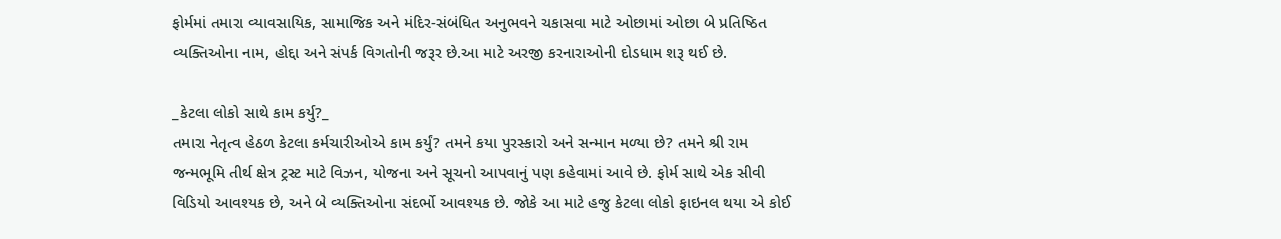ફોર્મમાં તમારા વ્યાવસાયિક, સામાજિક અને મંદિર-સંબંધિત અનુભવને ચકાસવા માટે ઓછામાં ઓછા બે પ્રતિષ્ઠિત વ્યક્તિઓના નામ, હોદ્દા અને સંપર્ક વિગતોની જરૂર છે.આ માટે અરજી કરનારાઓની દોડધામ શરૂ થઈ છે.

_કેટલા લોકો સાથે કામ કર્યુ?_
તમારા નેતૃત્વ હેઠળ કેટલા કર્મચારીઓએ કામ કર્યું? તમને કયા પુરસ્કારો અને સન્માન મળ્યા છે? તમને શ્રી રામ જન્મભૂમિ તીર્થ ક્ષેત્ર ટ્રસ્ટ માટે વિઝન, યોજના અને સૂચનો આપવાનું પણ કહેવામાં આવે છે. ફોર્મ સાથે એક સીવી વિડિયો આવશ્યક છે, અને બે વ્યક્તિઓના સંદર્ભો આવશ્યક છે. જોકે આ માટે હજુ કેટલા લોકો ફાઇનલ થયા એ કોઈ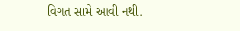વિગત સામે આવી નથી.